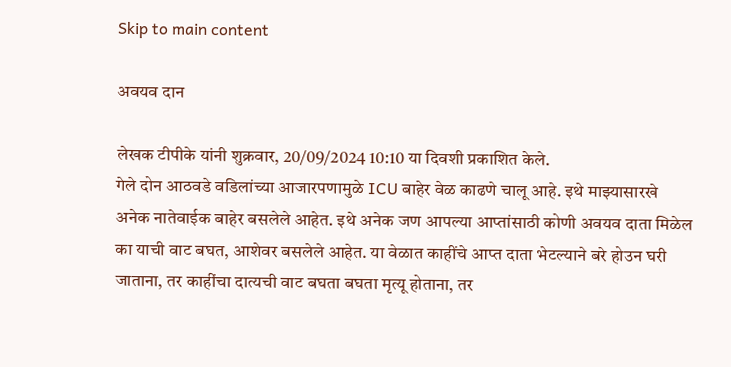Skip to main content

अवयव दान

लेखक टीपीके यांनी शुक्रवार, 20/09/2024 10:10 या दिवशी प्रकाशित केले.
गेले दोन आठवडे वडिलांच्या आजारपणामुळे ICU बाहेर वेळ काढणे चालू आहे. इथे माझ्यासारखे अनेक नातेवाईक बाहेर बसलेले आहेत. इथे अनेक जण आपल्या आप्तांसाठी कोणी अवयव दाता मिळेल का याची वाट बघत, आशेवर बसलेले आहेत. या वेळात काहींचे आप्त दाता भेटल्याने बरे होउन घरी जाताना, तर काहींचा दात्यची वाट बघता बघता मृत्यू होताना, तर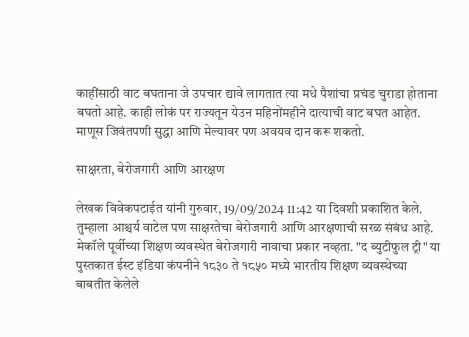काहींसाठी वाट बघताना जे उपचार द्यावे लागतात त्या मधे पैशांचा प्रचंड चुराडा होताना बघतो आहे. काही लोकं पर राज्यतून येउन महिनोंमहीने दात्याची वाट बघत आहेत. माणूस जिवंतपणी सुद्धा आणि मेल्यावर पण अवयव दान करू शकतो.

साक्षरता, बेरोजगारी आणि आरक्षण

लेखक विवेकपटाईत यांनी गुरुवार, 19/09/2024 11:42 या दिवशी प्रकाशित केले.
तुम्हाला आश्चर्य वाटेल पण साक्षरतेचा बेरोजगारी आणि आरक्षणाची सरळ संबंध आहे. मेकॉले पूर्वीच्या शिक्षण व्यवस्थेत बेरोजगारी नावाचा प्रकार नव्हता. "द ब्युटीफुल ट्री" या पुस्तकात ईस्ट इंडिया कंपनीने १८३० ते १८५० मध्ये भारतीय शिक्षण व्यवस्थेच्या बाबतीत केलेले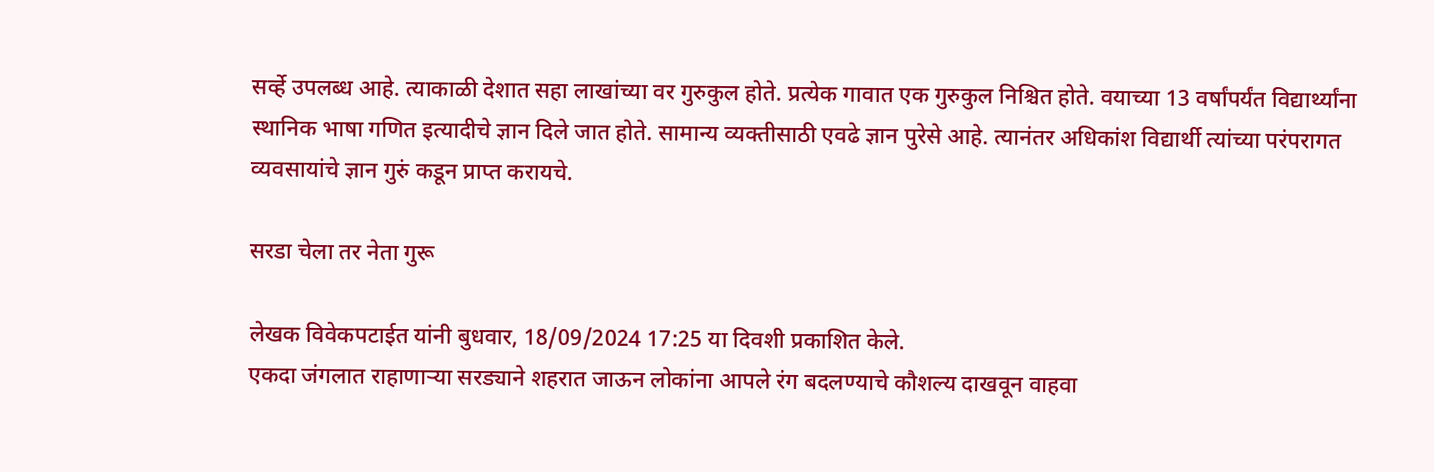सर्व्हे उपलब्ध आहे. त्याकाळी देशात सहा लाखांच्या वर गुरुकुल होते. प्रत्येक गावात एक गुरुकुल निश्चित होते. वयाच्या 13 वर्षांपर्यंत विद्यार्थ्यांना स्थानिक भाषा गणित इत्यादीचे ज्ञान दिले जात होते. सामान्य व्यक्तीसाठी एवढे ज्ञान पुरेसे आहे. त्यानंतर अधिकांश विद्यार्थी त्यांच्या परंपरागत व्यवसायांचे ज्ञान गुरुं कडून प्राप्त करायचे.

सरडा चेला तर नेता गुरू

लेखक विवेकपटाईत यांनी बुधवार, 18/09/2024 17:25 या दिवशी प्रकाशित केले.
एकदा जंगलात राहाणाऱ्या सरड्याने शहरात जाऊन लोकांना आपले रंग बदलण्याचे कौशल्य दाखवून वाहवा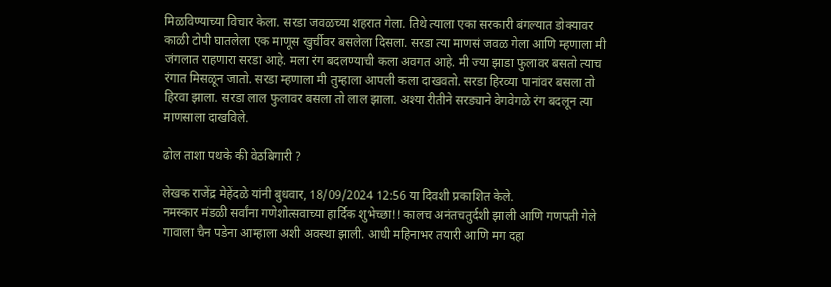मिळविण्याच्या विचार केला. सरडा जवळच्या शहरात गेला. तिथे त्याला एका सरकारी बंगल्यात डोक्यावर काळी टोपी घातलेला एक माणूस खुर्चीवर बसलेला दिसला. सरडा त्या माणसं जवळ गेला आणि म्हणाला मी जंगलात राहणारा सरडा आहे. मला रंग बदलण्याची कला अवगत आहे. मी ज्या झाडा फुलावर बसतो त्याच रंगात मिसळून जातो. सरडा म्हणाला मी तुम्हाला आपली कला दाखवतो. सरडा हिरव्या पानांवर बसला तो हिरवा झाला. सरडा लाल फुलावर बसला तो लाल झाला. अश्या रीतीने सरड्याने वेगवेगळे रंग बदलून त्या माणसाला दाखविले.

ढोल ताशा पथके की वेठबिगारी ?

लेखक राजेंद्र मेहेंदळे यांनी बुधवार, 18/09/2024 12:56 या दिवशी प्रकाशित केले.
नमस्कार मंडळी सर्वांना गणेशोत्सवाच्या हार्दिक शुभेच्छा!! कालच अनंतचतुर्दशी झाली आणि गणपती गेले गावाला चैन पडेना आम्हाला अशी अवस्था झाली. आधी महिनाभर तयारी आणि मग दहा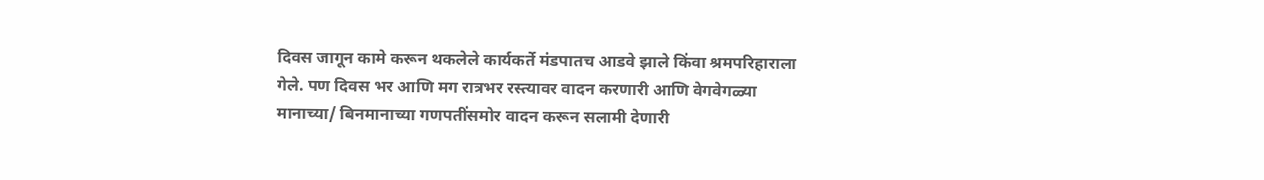दिवस जागून कामे करून थकलेले कार्यकर्ते मंडपातच आडवे झाले किंवा श्रमपरिहाराला गेले. पण दिवस भर आणि मग रात्रभर रस्त्यावर वादन करणारी आणि वेगवेगळ्या मानाच्या/ बिनमानाच्या गणपतींसमोर वादन करून सलामी देणारी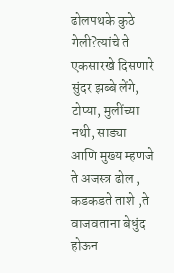ढोलपथके कुठे गेली?त्यांचे ते एकसारखे दिसणारे सुंदर झब्बे लेंगे, टोप्या, मुलींच्या नथी, साड्या आणि मुख्य म्हणजे ते अजस्त्र ढोल , कडकडते ताशे ,ते वाजवताना बेधुंद होऊन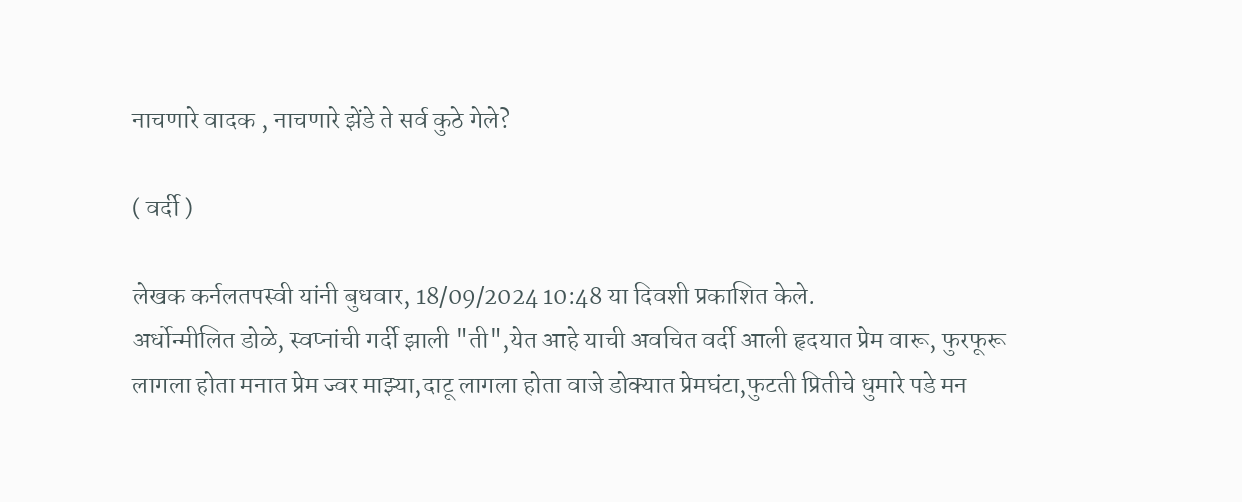नाचणारे वादक , नाचणारे झेंडे ते सर्व कुठे गेले?

( वर्दी )

लेखक कर्नलतपस्वी यांनी बुधवार, 18/09/2024 10:48 या दिवशी प्रकाशित केले.
अर्धोन्मीलित डोळे, स्वप्नांची गर्दी झाली "ती",येत आहे याची अवचित वर्दी आली हृदयात प्रेम वारू, फुरफूरू लागला होता मनात प्रेम ज्वर माझ्या,दाटू लागला होता वाजे डोक्यात प्रेमघंटा,फुटती प्रितीचे धुमारे पडे मन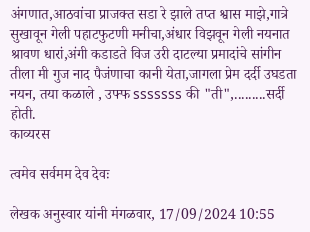अंगणात,आठवांचा प्राजक्त सडा रे झाले तप्त श्वास माझे,गात्रे सुखावून गेली पहाटफुटणी मनीचा,अंधार विझवून गेली नयनात श्रावण धारां,अंगी कडाडते विज उरी दाटल्या प्रमादांचे सांगीन तीला मी गुज नाद पैजंणाचा कानी येता,जागला प्रेम दर्दी उघडता नयन, तया कळाले , उफ्फ sssssss की "ती",.........सर्दी होती.
काव्यरस

त्वमेव सर्वमम देव देवः

लेखक अनुस्वार यांनी मंगळवार, 17/09/2024 10:55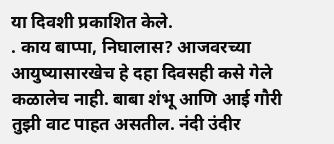या दिवशी प्रकाशित केले.
. काय बाप्पा, निघालास? आजवरच्या आयुष्यासारखेच हे दहा दिवसही कसे गेले कळालेच नाही. बाबा शंभू आणि आई गौरी तुझी वाट पाहत असतील. नंदी उंदीर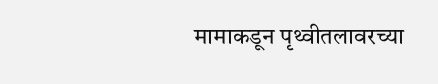मामाकडून पृथ्वीतलावरच्या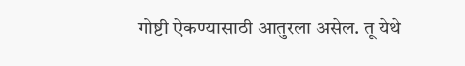गोष्टी ऐकण्यासाठी आतुरला असेल. तू येथे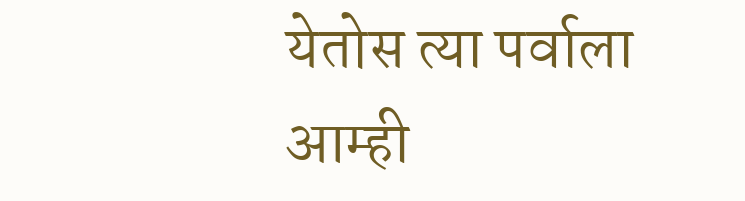येतोस त्या पर्वाला आम्ही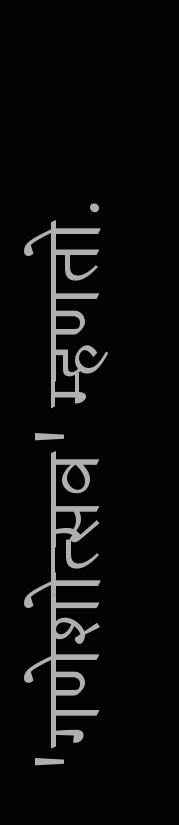'गणेशोत्सव' म्हणतो.